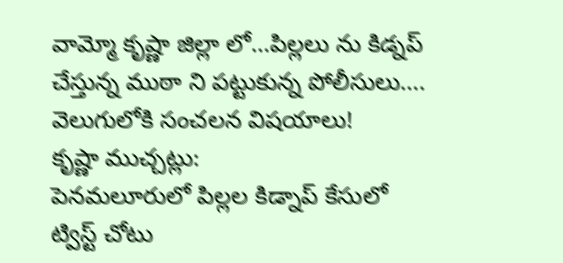వామ్మో కృష్ణా జిల్లా లో…పిల్లలు ను కిడ్నప్ చేస్తున్న ముఠా ని పట్టుకున్న పోలీసులు…. వెలుగులోకి సంచలన విషయాలు!
కృష్ణా ముచ్చట్లు:
పెనమలూరులో పిల్లల కిడ్నాప్ కేసులో ట్విస్ట్ చోటు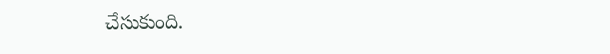చేసుకుంది.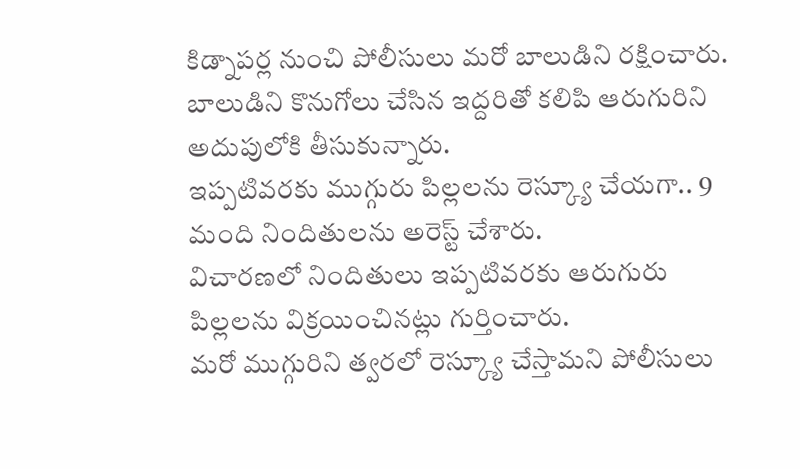కిడ్నాపర్ల నుంచి పోలీసులు మరో బాలుడిని రక్షించారు.
బాలుడిని కొనుగోలు చేసిన ఇద్దరితో కలిపి ఆరుగురిని అదుపులోకి తీసుకున్నారు.
ఇప్పటివరకు ముగ్గురు పిల్లలను రెస్క్యూ చేయగా.. 9 మంది నిందితులను అరెస్ట్ చేశారు.
విచారణలో నిందితులు ఇప్పటివరకు ఆరుగురు పిల్లలను విక్రయించినట్లు గుర్తించారు.
మరో ముగ్గురిని త్వరలో రెస్క్యూ చేస్తామని పోలీసులు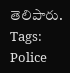తెలిపారు.
Tags: Police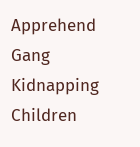Apprehend Gang Kidnapping Children